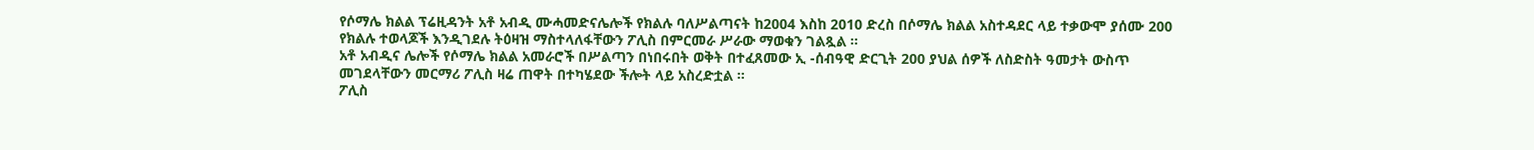የሶማሌ ክልል ፕሬዚዳንት አቶ አብዲ ሙሓመድናሌሎች የክልሉ ባለሥልጣናት ከ2004 እስከ 2010 ድረስ በሶማሌ ክልል አስተዳደር ላይ ተቃውሞ ያሰሙ 200 የክልሉ ተወላጆች እንዲገደሉ ትዕዛዝ ማስተላለፋቸውን ፖሊስ በምርመራ ሥራው ማወቁን ገልጿል ።
አቶ አብዲና ሌሎች የሶማሌ ክልል አመራሮች በሥልጣን በነበሩበት ወቅት በተፈጸመው ኢ -ሰብዓዊ ድርጊት 200 ያህል ሰዎች ለስድስት ዓመታት ውስጥ መገደላቸውን መርማሪ ፖሊስ ዛሬ ጠዋት በተካሄደው ችሎት ላይ አስረድቷል ።
ፖሊስ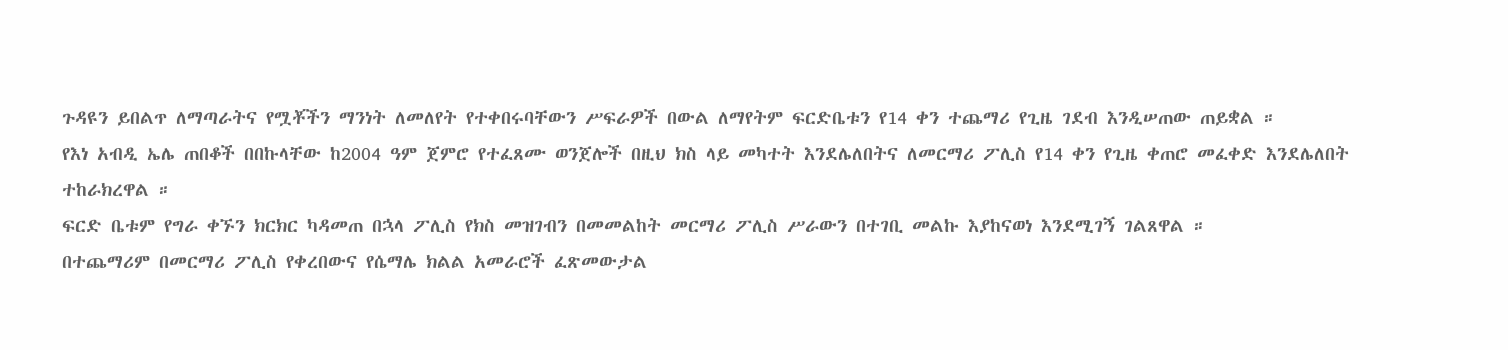ጉዳዩን ይበልጥ ለማጣራትና የሟቾችን ማንነት ለመለየት የተቀበሩባቸውን ሥፍራዎች በውል ለማየትም ፍርድቤቱን የ14 ቀን ተጨማሪ የጊዜ ገደብ እንዲሠጠው ጠይቋል ።
የእነ አብዲ ኤሌ ጠበቆች በበኩላቸው ከ2004 ዓም ጀምሮ የተፈጸሙ ወንጀሎች በዚህ ክስ ላይ መካተት እንደሌለበትና ለመርማሪ ፖሊስ የ14 ቀን የጊዜ ቀጠሮ መፈቀድ እንደሌለበት ተከራክረዋል ።
ፍርድ ቤቱም የግራ ቀኙን ክርክር ካዳመጠ በኋላ ፖሊስ የክስ መዝገብን በመመልከት መርማሪ ፖሊስ ሥራውን በተገቢ መልኩ እያከናወነ እንደሚገኝ ገልጸዋል ።
በተጨማሪም በመርማሪ ፖሊስ የቀረበውና የሴማሌ ክልል አመራሮች ፈጽመውታል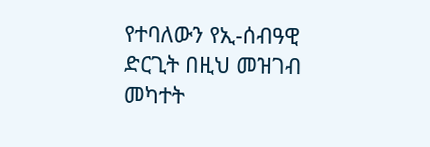የተባለውን የኢ-ሰብዓዊ ድርጊት በዚህ መዝገብ መካተት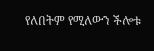የለበትም የሚለውን ችሎቱ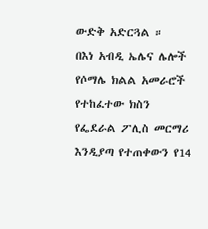ውድቅ አድርጓል ።
በእነ አብዲ ኤሌና ሌሎች የሶማሌ ክልል አመራሮች የተከፈተው ክስን የፌደራል ፖሊስ መርማሪ እንዲያጣ የተጠቀውን የ14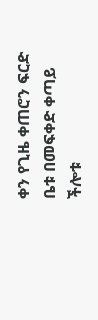ቀን የጊዜ ቀጠሮን ፍርድ ቤቱ በመፍቀድ ቀጣይ ችሎቱ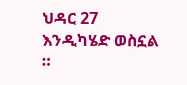ህዳር 27 እንዲካሄድ ወስኗል ።